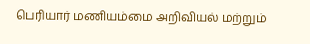பெரியார் மணியம்மை அறிவியல் மற்றும்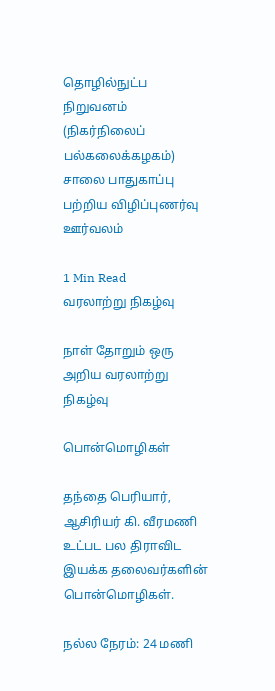தொழில்நுட்ப நிறுவனம் (நிகர்நிலைப் பல்கலைக்கழகம்) சாலை பாதுகாப்பு பற்றிய விழிப்புணர்வு ஊர்வலம்

1 Min Read
வரலாற்று நிகழ்வு

நாள் தோறும் ஒரு அறிய வரலாற்று நிகழ்வு

பொன்மொழிகள்

தந்தை பெரியார், ஆசிரியர் கி. வீரமணி உட்பட பல திராவிட இயக்க தலைவர்களின் பொன்மொழிகள்.

நல்ல நேரம்: 24 மணி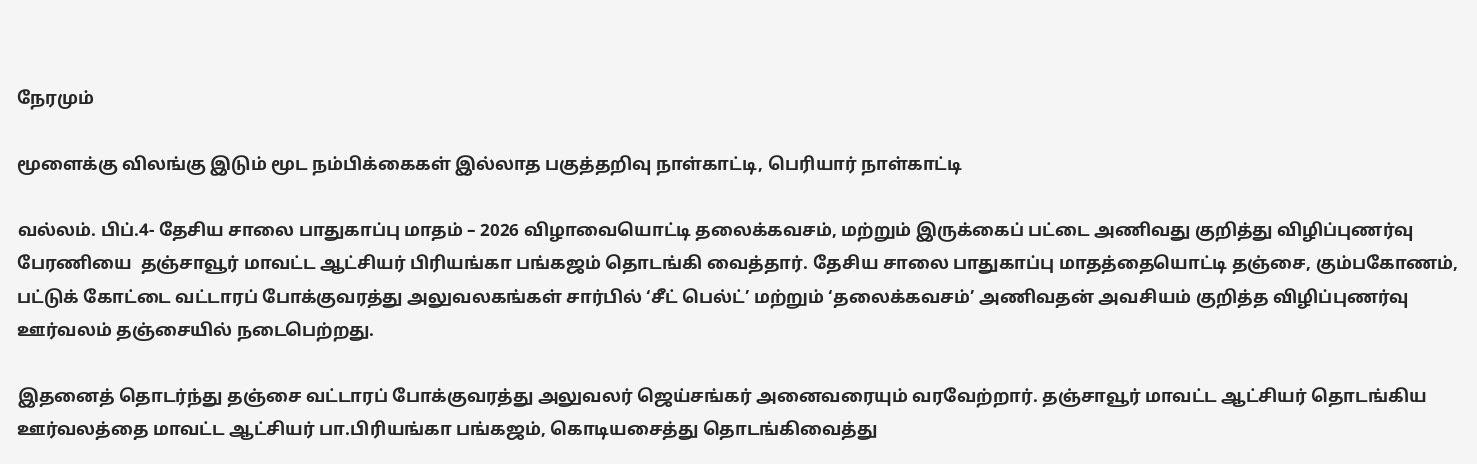நேரமும்

மூளைக்கு விலங்கு இடும் மூட நம்பிக்கைகள் இல்லாத பகுத்தறிவு நாள்காட்டி, பெரியார் நாள்காட்டி

வல்லம். பிப்.4- தேசிய சாலை பாதுகாப்பு மாதம் – 2026 விழாவையொட்டி தலைக்கவசம், மற்றும் இருக்கைப் பட்டை அணிவது குறித்து விழிப்புணர்வு பேரணியை  தஞ்சாவூர் மாவட்ட ஆட்சியர் பிரியங்கா பங்கஜம் தொடங்கி வைத்தார். தேசிய சாலை பாதுகாப்பு மாதத்தையொட்டி தஞ்சை, கும்பகோணம், பட்டுக் கோட்டை வட்டாரப் போக்குவரத்து அலுவலகங்கள் சார்பில் ‘சீட் பெல்ட்’ மற்றும் ‘தலைக்கவசம்’ அணிவதன் அவசியம் குறித்த விழிப்புணர்வு ஊர்வலம் தஞ்சையில் நடைபெற்றது.

இதனைத் தொடர்ந்து தஞ்சை வட்டாரப் போக்குவரத்து அலுவலர் ஜெய்சங்கர் அனைவரையும் வரவேற்றார். தஞ்சாவூர் மாவட்ட ஆட்சியர் தொடங்கிய ஊர்வலத்தை மாவட்ட ஆட்சியர் பா.பிரியங்கா பங்கஜம், கொடியசைத்து தொடங்கிவைத்து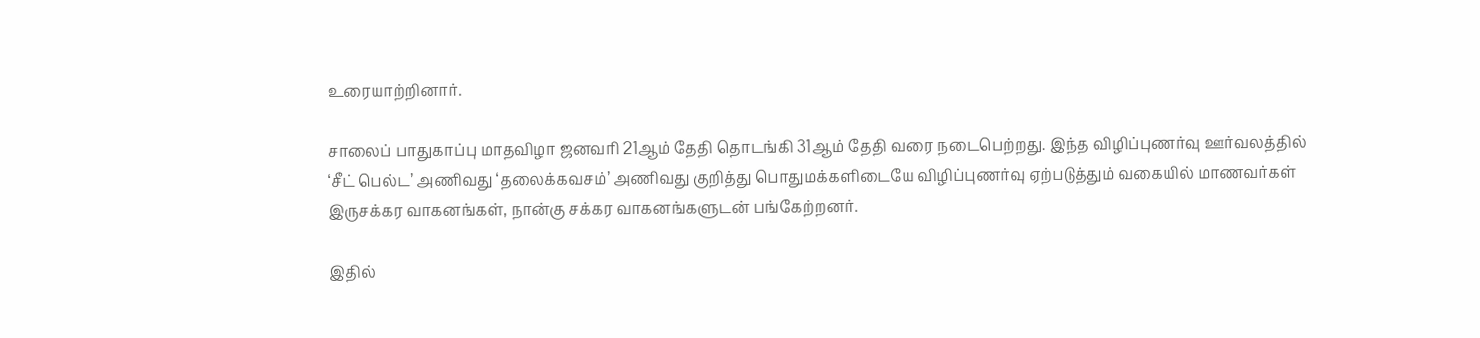உரையாற்றினார்.

சாலைப் பாதுகாப்பு மாதவிழா ஜனவரி 21ஆம் தேதி தொடங்கி 31ஆம் தேதி வரை நடைபெற்றது. இந்த விழிப்புணர்வு ஊர்வலத்தில் ‘சீட் பெல்ட’ அணிவது ‘தலைக்கவசம்’ அணிவது குறித்து பொதுமக்களிடையே விழிப்புணர்வு ஏற்படுத்தும் வகையில் மாணவர்கள் இருசக்கர வாகனங்கள், நான்கு சக்கர வாகனங்களுடன் பங்கேற்றனர்.

இதில்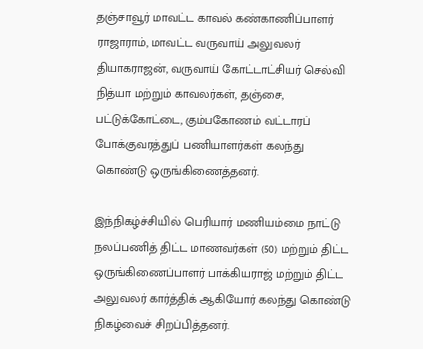தஞ்சாவூர் மாவட்ட காவல் கண்காணிப்பாளர் ராஜாராம், மாவட்ட வருவாய் அலுவலர் தியாகராஜன், வருவாய் கோட்டாட்சியர் செல்வி நித்யா மற்றும் காவலர்கள், தஞ்சை, பட்டுக்கோட்டை, கும்பகோணம் வட்டாரப் போக்குவரத்துப் பணியாளர்கள் கலந்து கொண்டு ஒருங்கிணைத்தனர்.

இந்நிகழ்ச்சியில் பெரியார் மணியம்மை நாட்டு நலப்பணித் திட்ட மாணவர்கள் (50) மற்றும் திட்ட ஒருங்கிணைப்பாளர் பாக்கியராஜ் மற்றும் திட்ட அலுவலர் கார்த்திக் ஆகியோர் கலந்து கொண்டு நிகழ்வைச் சிறப்பித்தனர்.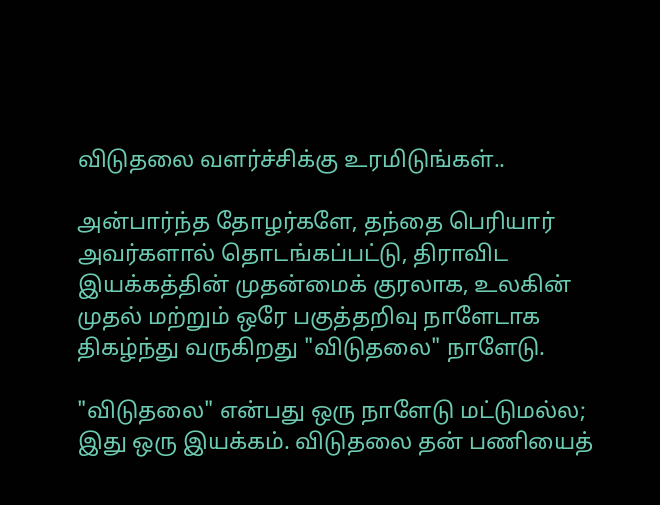விடுதலை வளர்ச்சிக்கு உரமிடுங்கள்..

அன்பார்ந்த தோழர்களே, தந்தை பெரியார் அவர்களால் தொடங்கப்பட்டு, திராவிட இயக்கத்தின் முதன்மைக் குரலாக, உலகின் முதல் மற்றும் ஒரே பகுத்தறிவு நாளேடாக திகழ்ந்து வருகிறது "விடுதலை" நாளேடு.

"விடுதலை" என்பது ஒரு நாளேடு மட்டுமல்ல; இது ஒரு இயக்கம். விடுதலை தன் பணியைத்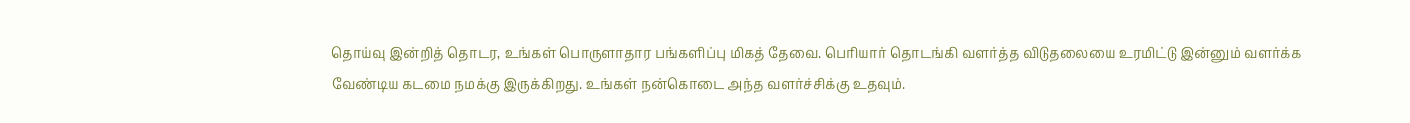தொய்வு இன்றித் தொடர, உங்கள் பொருளாதார பங்களிப்பு மிகத் தேவை. பெரியார் தொடங்கி வளர்த்த விடுதலையை உரமிட்டு இன்னும் வளர்க்க வேண்டிய கடமை நமக்கு இருக்கிறது. உங்கள் நன்கொடை அந்த வளர்ச்சிக்கு உதவும்.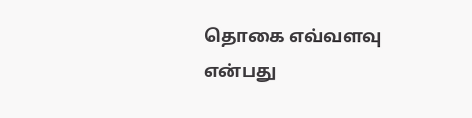தொகை எவ்வளவு என்பது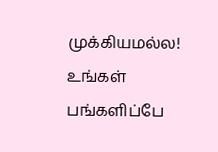முக்கியமல்ல! உங்கள் பங்களிப்பே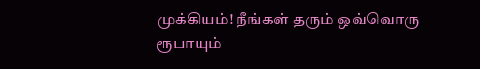முக்கியம்! நீங்கள் தரும் ஒவ்வொரு ரூபாயும்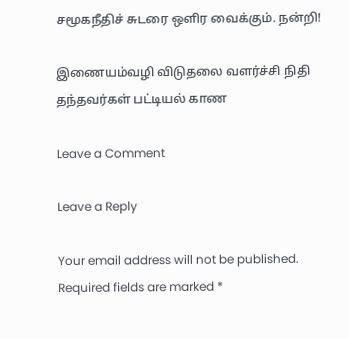சமூகநீதிச் சுடரை ஒளிர வைக்கும். நன்றி!

இணையம்வழி விடுதலை வளர்ச்சி நிதி தந்தவர்கள் பட்டியல் காண

Leave a Comment

Leave a Reply

Your email address will not be published. Required fields are marked *